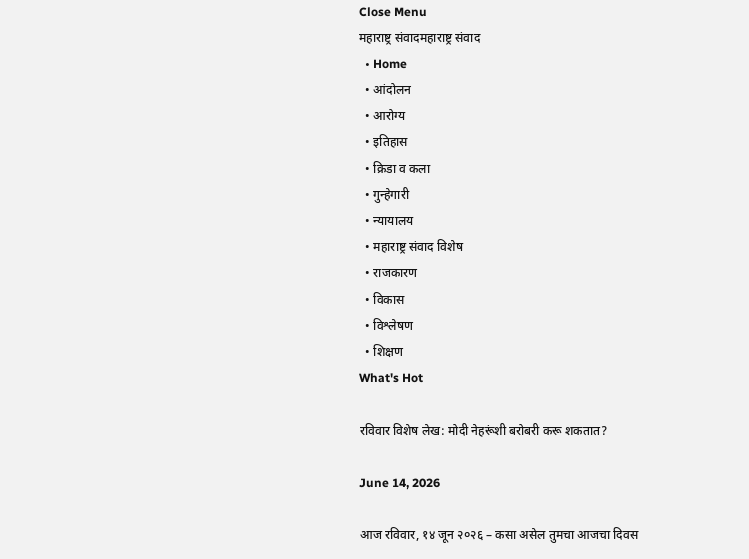Close Menu
महाराष्ट्र संवादमहाराष्ट्र संवाद
  • Home
  • आंदोलन
  • आरोग्य
  • इतिहास
  • क्रिडा व कला
  • गुन्हेगारी
  • न्यायालय
  • महाराष्ट्र संवाद विशेष
  • राजकारण
  • विकास
  • विश्लेषण
  • शिक्षण
What's Hot

रविवार विशेष लेख: मोदी नेहरूंशी बरोबरी करू शकतात?

June 14, 2026

आज रविवार, १४ जून २०२६ – कसा असेल तुमचा आजचा दिवस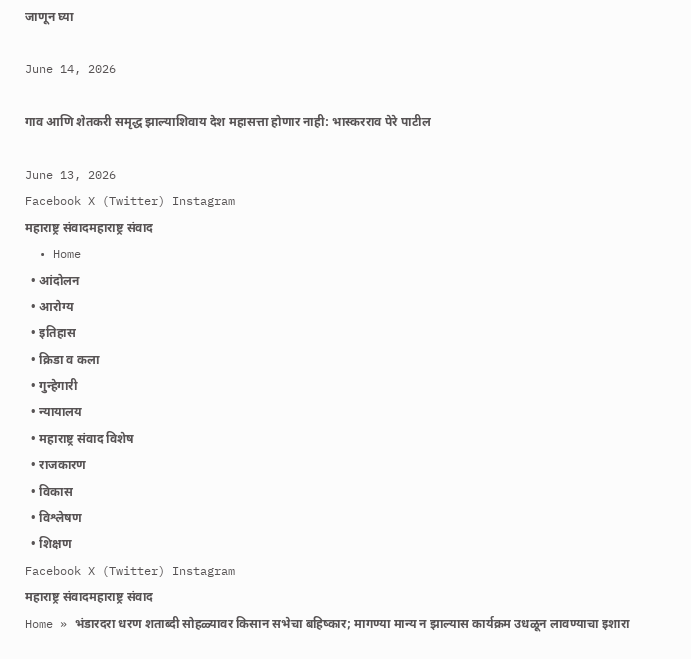जाणून घ्या

June 14, 2026

गाव आणि शेतकरी समृद्ध झाल्याशिवाय देश महासत्ता होणार नाही: भास्करराव पेरे पाटील

June 13, 2026
Facebook X (Twitter) Instagram
महाराष्ट्र संवादमहाराष्ट्र संवाद
  • Home
  • आंदोलन
  • आरोग्य
  • इतिहास
  • क्रिडा व कला
  • गुन्हेगारी
  • न्यायालय
  • महाराष्ट्र संवाद विशेष
  • राजकारण
  • विकास
  • विश्लेषण
  • शिक्षण
Facebook X (Twitter) Instagram
महाराष्ट्र संवादमहाराष्ट्र संवाद
Home » भंडारदरा धरण शताब्दी सोहळ्यावर किसान सभेचा बहिष्कार; मागण्या मान्य न झाल्यास कार्यक्रम उधळून लावण्याचा इशारा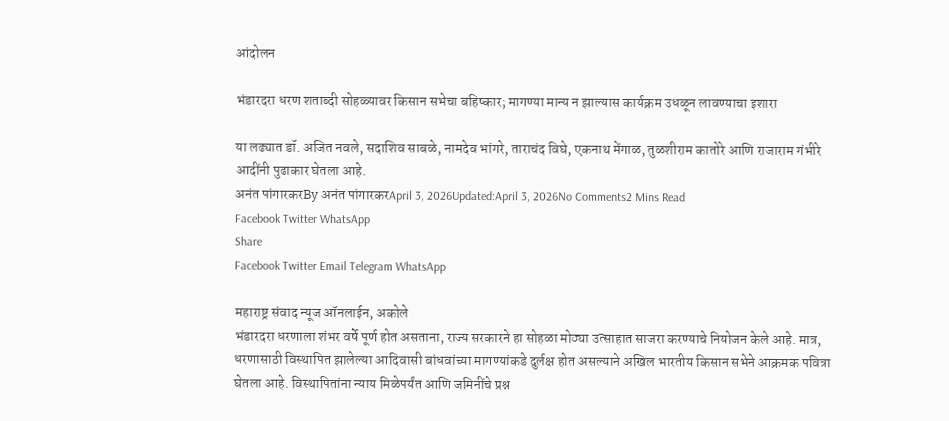आंदोलन

भंडारदरा धरण शताब्दी सोहळ्यावर किसान सभेचा बहिष्कार; मागण्या मान्य न झाल्यास कार्यक्रम उधळून लावण्याचा इशारा

या लढ्यात डॉ. अजित नवले, सदाशिव साबळे, नामदेव भांगरे, ताराचंद विघे, एकनाथ मेंगाळ, तुळशीराम कातोरे आणि राजाराम गंभीरे आदींनी पुढाकार घेतला आहे.
अनंत पांगारकरBy अनंत पांगारकरApril 3, 2026Updated:April 3, 2026No Comments2 Mins Read
Facebook Twitter WhatsApp
Share
Facebook Twitter Email Telegram WhatsApp

महाराष्ट्र संवाद न्यूज ऑनलाईन, अकोले
भंडारदरा धरणाला शंभर वर्षे पूर्ण होत असताना, राज्य सरकारने हा सोहळा मोठ्या उत्साहात साजरा करण्याचे नियोजन केले आहे. मात्र, धरणासाठी विस्थापित झालेल्या आदिवासी बांधवांच्या मागण्यांकडे दुर्लक्ष होत असल्याने अखिल भारतीय किसान सभेने आक्रमक पवित्रा घेतला आहे. विस्थापितांना न्याय मिळेपर्यंत आणि जमिनींचे प्रश्न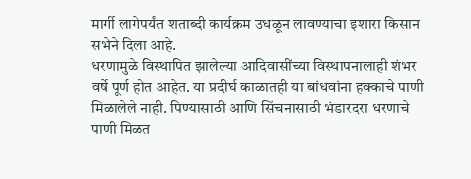मार्गी लागेपर्यंत शताब्दी कार्यक्रम उधळून लावण्याचा इशारा किसान सभेने दिला आहे.
धरणामुळे विस्थापित झालेल्या आदिवासींच्या विस्थापनालाही शंभर वर्षे पूर्ण होत आहेत. या प्रदीर्घ काळातही या बांधवांना हक्काचे पाणी मिळालेले नाही. पिण्यासाठी आणि सिंचनासाठी भंडारदरा धरणाचे पाणी मिळत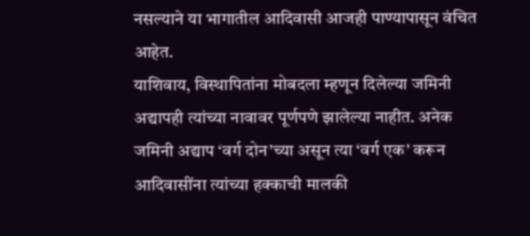नसल्याने या भागातील आदिवासी आजही पाण्यापासून वंचित आहेत.
याशिवाय, विस्थापितांना मोबदला म्हणून दिलेल्या जमिनी अद्यापही त्यांच्या नावावर पूर्णपणे झालेल्या नाहीत. अनेक जमिनी अद्याप ‘वर्ग दोन’च्या असून त्या ‘वर्ग एक’ करून आदिवासींना त्यांच्या हक्काची मालकी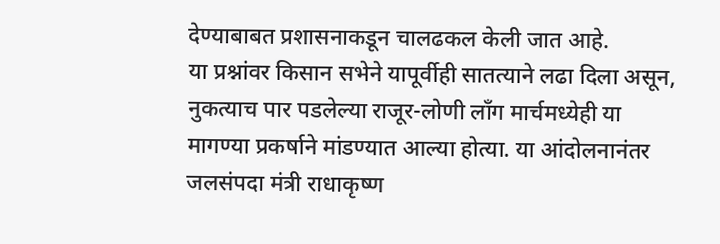देण्याबाबत प्रशासनाकडून चालढकल केली जात आहे.
या प्रश्नांवर किसान सभेने यापूर्वीही सातत्याने लढा दिला असून, नुकत्याच पार पडलेल्या राजूर-लोणी लाँग मार्चमध्येही या मागण्या प्रकर्षाने मांडण्यात आल्या होत्या. या आंदोलनानंतर जलसंपदा मंत्री राधाकृष्ण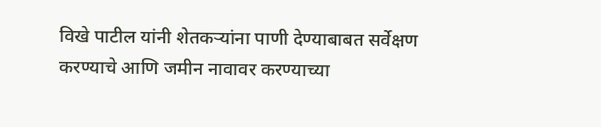विखे पाटील यांनी शेतकऱ्यांना पाणी देण्याबाबत सर्वेक्षण करण्याचे आणि जमीन नावावर करण्याच्या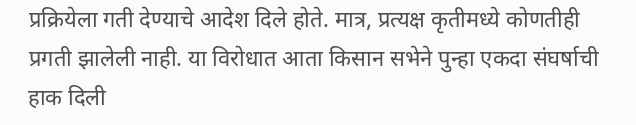प्रक्रियेला गती देण्याचे आदेश दिले होते. मात्र, प्रत्यक्ष कृतीमध्ये कोणतीही प्रगती झालेली नाही. या विरोधात आता किसान सभेने पुन्हा एकदा संघर्षाची हाक दिली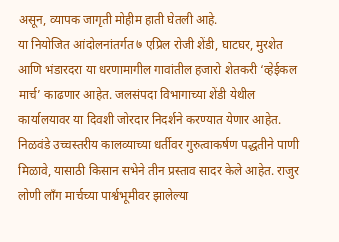असून, व्यापक जागृती मोहीम हाती घेतली आहे.
या नियोजित आंदोलनांतर्गत ७ एप्रिल रोजी शेंडी, घाटघर, मुरशेत आणि भंडारदरा या धरणामागील गावांतील हजारो शेतकरी ‘व्हेईकल मार्च’ काढणार आहेत. जलसंपदा विभागाच्या शेंडी येथील कार्यालयावर या दिवशी जोरदार निदर्शने करण्यात येणार आहेत.
निळवंडे उच्चस्तरीय कालव्याच्या धर्तीवर गुरुत्वाकर्षण पद्धतीने पाणी मिळावे, यासाठी किसान सभेने तीन प्रस्ताव सादर केले आहेत. राजुर लोणी लॉंग मार्चच्या पार्श्वभूमीवर झालेल्या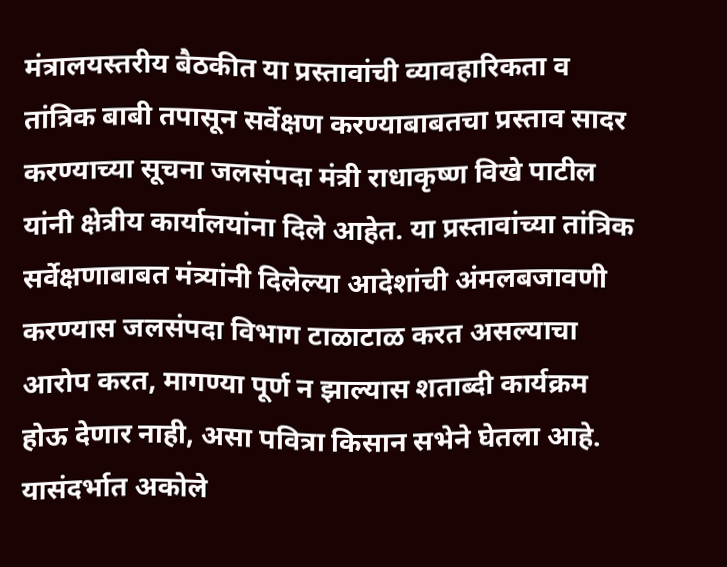मंत्रालयस्तरीय बैठकीत या प्रस्तावांची व्यावहारिकता व तांत्रिक बाबी तपासून सर्वेक्षण करण्याबाबतचा प्रस्ताव सादर करण्याच्या सूचना जलसंपदा मंत्री राधाकृष्ण विखे पाटील यांनी क्षेत्रीय कार्यालयांना दिले आहेत. या प्रस्तावांच्या तांत्रिक सर्वेक्षणाबाबत मंत्र्यांनी दिलेल्या आदेशांची अंमलबजावणी करण्यास जलसंपदा विभाग टाळाटाळ करत असल्याचा आरोप करत, मागण्या पूर्ण न झाल्यास शताब्दी कार्यक्रम होऊ देणार नाही, असा पवित्रा किसान सभेने घेतला आहे. यासंदर्भात अकोले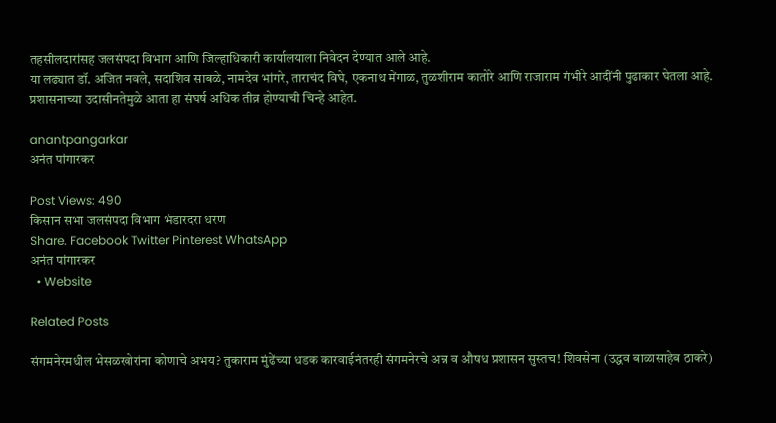तहसीलदारांसह जलसंपदा विभाग आणि जिल्हाधिकारी कार्यालयाला निवेदन देण्यात आले आहे.
या लढ्यात डॉ. अजित नवले, सदाशिव साबळे, नामदेव भांगरे, ताराचंद विघे, एकनाथ मेंगाळ, तुळशीराम कातोरे आणि राजाराम गंभीरे आदींनी पुढाकार घेतला आहे. प्रशासनाच्या उदासीनतेमुळे आता हा संघर्ष अधिक तीव्र होण्याची चिन्हे आहेत.

anantpangarkar
अनंत पांगारकर

Post Views: 490
किसान सभा जलसंपदा विभाग भंडारदरा धरण
Share. Facebook Twitter Pinterest WhatsApp
अनंत पांगारकर
  • Website

Related Posts

संगमनेरमधील भेसळखोरांना कोणाचे अभय? तुकाराम मुंढेंच्या धडक कारवाईनंतरही संगमनेरचे अन्न व औषध प्रशासन सुस्तच! शिवसेना (उद्धव बाळासाहेब ठाकरे)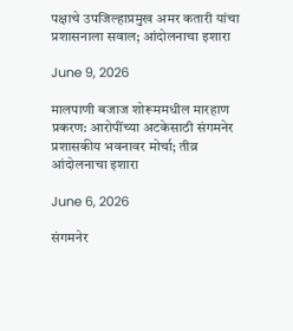पक्षाचे उपजिल्हाप्रमुख अमर कतारी यांचा प्रशासनाला सवाल; आंदोलनाचा इशारा

June 9, 2026

मालपाणी बजाज शोरूममधील मारहाण प्रकरण: आरोपींच्या अटकेसाठी संगमनेर प्रशासकीय भवनावर मोर्चा; तीव्र आंदोलनाचा इशारा

June 6, 2026

संगमनेर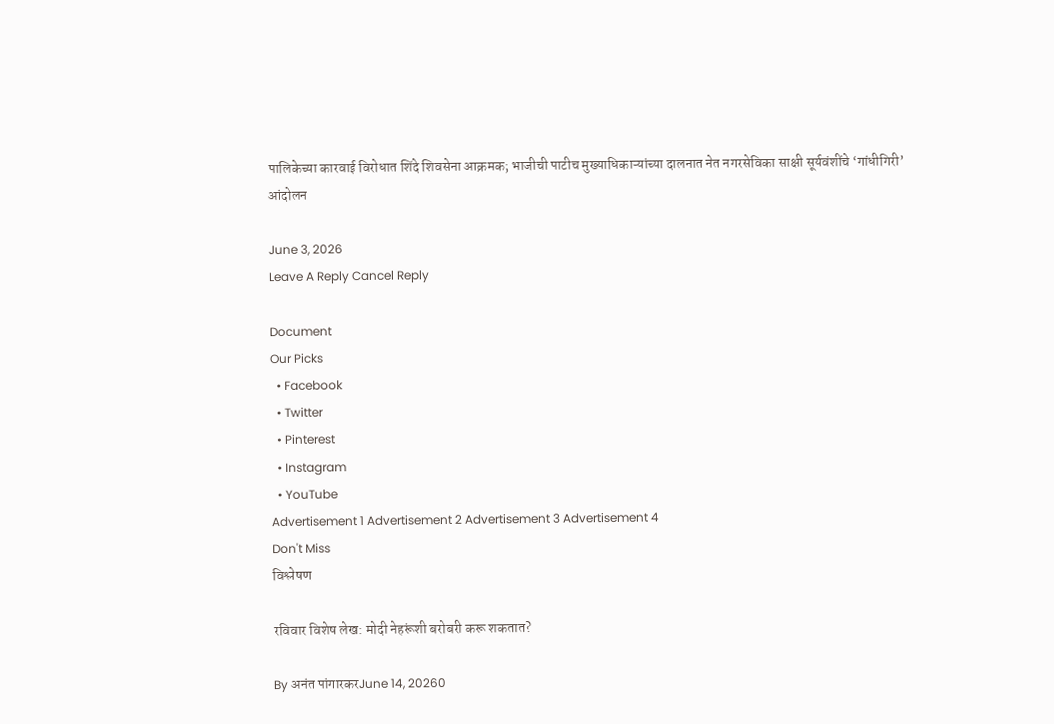पालिकेच्या कारवाई विरोधात शिंदे शिवसेना आक्रमक; भाजीची पाटीच मुख्याधिकाऱ्यांच्या दालनात नेत नगरसेविका साक्षी सूर्यवंशींचे ‘गांधीगिरी’ आंदोलन

June 3, 2026
Leave A Reply Cancel Reply

Document
Our Picks
  • Facebook
  • Twitter
  • Pinterest
  • Instagram
  • YouTube
Advertisement 1 Advertisement 2 Advertisement 3 Advertisement 4
Don't Miss
विश्लेषण

रविवार विशेष लेख: मोदी नेहरूंशी बरोबरी करू शकतात?

By अनंत पांगारकरJune 14, 20260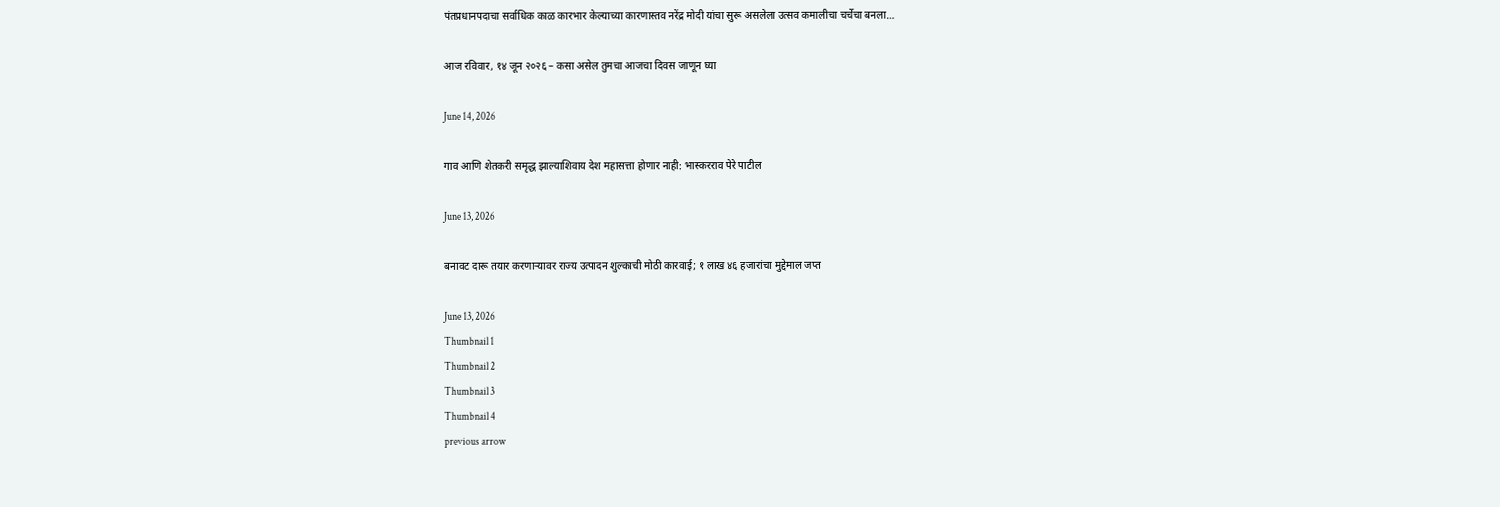पंतप्रधानपदाचा सर्वाधिक काळ कारभार केल्याच्या कारणास्तव नरेंद्र मोदी यांचा सुरू असलेला उत्सव कमालीचा चर्चेचा बनला…

आज रविवार, १४ जून २०२६ – कसा असेल तुमचा आजचा दिवस जाणून घ्या

June 14, 2026

गाव आणि शेतकरी समृद्ध झाल्याशिवाय देश महासत्ता होणार नाही: भास्करराव पेरे पाटील

June 13, 2026

बनावट दारू तयार करणाऱ्यावर राज्य उत्पादन शुल्काची मोठी कारवाई; १ लाख ४६ हजारांचा मुद्देमाल जप्त

June 13, 2026
Thumbnail 1
Thumbnail 2
Thumbnail 3
Thumbnail 4
previous arrow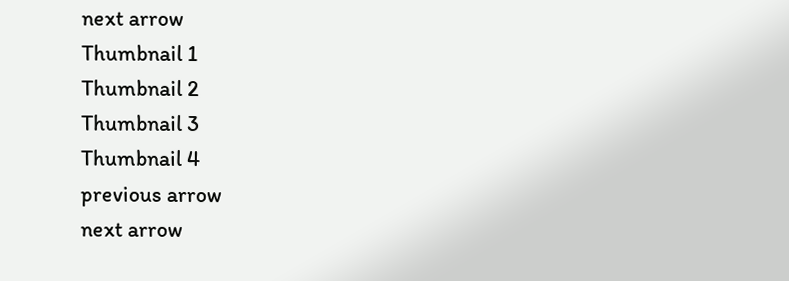next arrow
Thumbnail 1
Thumbnail 2
Thumbnail 3
Thumbnail 4
previous arrow
next arrow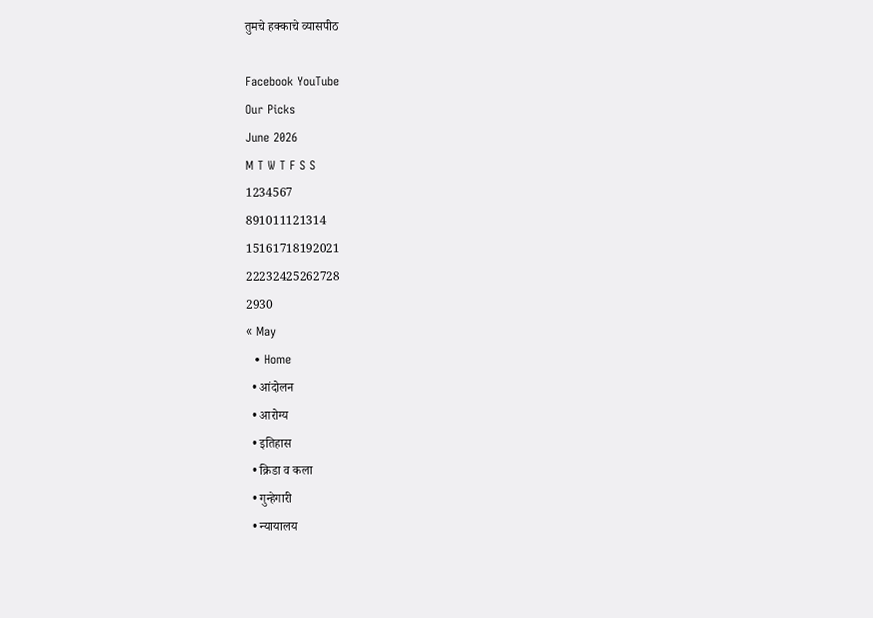तुमचे हक्काचे व्यासपीठ

Facebook YouTube
Our Picks
June 2026
M T W T F S S
1234567
891011121314
15161718192021
22232425262728
2930
« May
  • Home
  • आंदोलन
  • आरोग्य
  • इतिहास
  • क्रिडा व कला
  • गुन्हेगारी
  • न्यायालय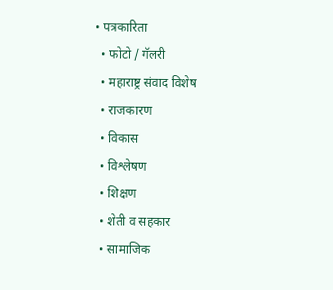• पत्रकारिता
  • फोटो / गॅलरी
  • महाराष्ट्र संवाद विशेष
  • राजकारण
  • विकास
  • विश्लेषण
  • शिक्षण
  • शेती व सहकार
  • सामाजिक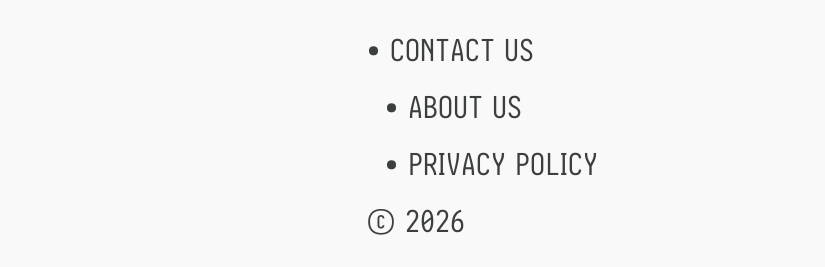• CONTACT US
  • ABOUT US
  • PRIVACY POLICY
© 2026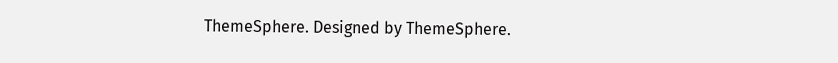ThemeSphere. Designed by ThemeSphere.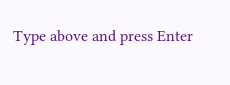Type above and press Enter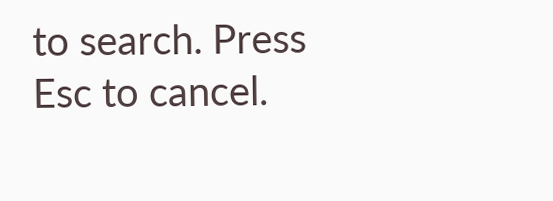to search. Press Esc to cancel.